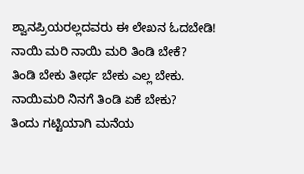ಶ್ವಾನಪ್ರಿಯರಲ್ಲದವರು ಈ ಲೇಖನ ಓದಬೇಡಿ!
ನಾಯಿ ಮರಿ ನಾಯಿ ಮರಿ ತಿಂಡಿ ಬೇಕೆ?
ತಿಂಡಿ ಬೇಕು ತೀರ್ಥ ಬೇಕು ಎಲ್ಲ ಬೇಕು.
ನಾಯಿಮರಿ ನಿನಗೆ ತಿಂಡಿ ಏಕೆ ಬೇಕು?
ತಿಂದು ಗಟ್ಟಿಯಾಗಿ ಮನೆಯ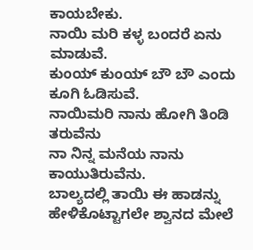ಕಾಯಬೇಕು.
ನಾಯಿ ಮರಿ ಕಳ್ಳ ಬಂದರೆ ಏನು ಮಾಡುವೆ.
ಕುಂಯ್ ಕುಂಯ್ ಬೌ ಬೌ ಎಂದು ಕೂಗಿ ಓಡಿಸುವೆ.
ನಾಯಿಮರಿ ನಾನು ಹೋಗಿ ತಿಂಡಿ ತರುವೆನು
ನಾ ನಿನ್ನ ಮನೆಯ ನಾನು ಕಾಯುತಿರುವೆನು.
ಬಾಲ್ಯದಲ್ಲಿ ತಾಯಿ ಈ ಹಾಡನ್ನು ಹೇಳಿಕೊಟ್ಟಾಗಲೇ ಶ್ವಾನದ ಮೇಲೆ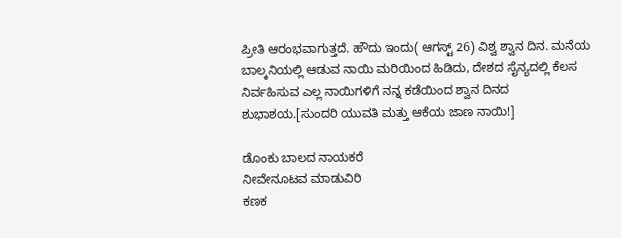ಪ್ರೀತಿ ಆರಂಭವಾಗುತ್ತದೆ. ಹೌದು ಇಂದು( ಆಗಸ್ಟ್ 26) ವಿಶ್ವ ಶ್ವಾನ ದಿನ. ಮನೆಯ ಬಾಲ್ಕನಿಯಲ್ಲಿ ಆಡುವ ನಾಯಿ ಮರಿಯಿಂದ ಹಿಡಿದು, ದೇಶದ ಸೈನ್ಯದಲ್ಲಿ ಕೆಲಸ ನಿರ್ವಹಿಸುವ ಎಲ್ಲ ನಾಯಿಗಳಿಗೆ ನನ್ನ ಕಡೆಯಿಂದ ಶ್ವಾನ ದಿನದ ಶುಭಾಶಯ.[ಸುಂದರಿ ಯುವತಿ ಮತ್ತು ಆಕೆಯ ಜಾಣ ನಾಯಿ!]

ಡೊಂಕು ಬಾಲದ ನಾಯಕರೆ
ನೀವೇನೂಟವ ಮಾಡುವಿರಿ
ಕಣಕ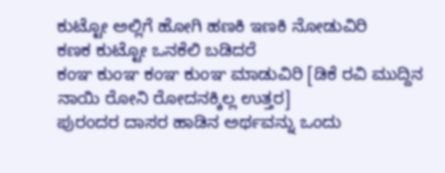ಕುಟ್ಟೋ ಅಲ್ಲಿಗೆ ಹೋಗಿ ಹಣಕಿ ಇಣಕಿ ನೋಡುವಿರಿ
ಕಣಕ ಕುಟ್ಟೋ ಒನಕೆಲಿ ಬಡಿದರೆ
ಕಂಞ ಕುಂಞ ಕಂಞ ಕುಂಞ ಮಾಡುವಿರಿ [ಡಿಕೆ ರವಿ ಮುದ್ದಿನ ನಾಯಿ ರೋನಿ ರೋದನಕ್ಕಿಲ್ಲ ಉತ್ತರ]
ಪುರಂದರ ದಾಸರ ಹಾಡಿನ ಅರ್ಥವನ್ನು ಒಂದು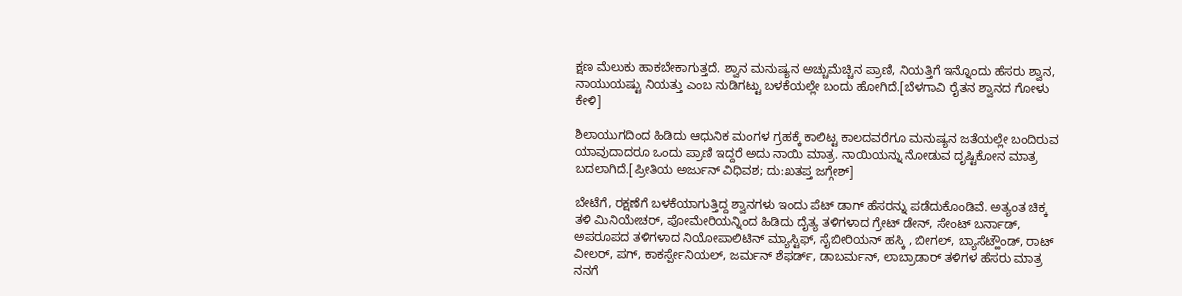ಕ್ಷಣ ಮೆಲುಕು ಹಾಕಬೇಕಾಗುತ್ತದೆ. ಶ್ವಾನ ಮನುಷ್ಯನ ಅಚ್ಚುಮೆಚ್ಚಿನ ಪ್ರಾಣಿ, ನಿಯತ್ತಿಗೆ ಇನ್ನೊಂದು ಹೆಸರು ಶ್ವಾನ, ನಾಯುಯಷ್ಟು ನಿಯತ್ತು ಎಂಬ ನುಡಿಗಟ್ಟು ಬಳಕೆಯಲ್ಲೇ ಬಂದು ಹೋಗಿದೆ.[ಬೆಳಗಾವಿ ರೈತನ ಶ್ವಾನದ ಗೋಳು ಕೇಳಿ]

ಶಿಲಾಯುಗದಿಂದ ಹಿಡಿದು ಆಧುನಿಕ ಮಂಗಳ ಗ್ರಹಕ್ಕೆ ಕಾಲಿಟ್ಟ ಕಾಲದವರೆಗೂ ಮನುಷ್ಯನ ಜತೆಯಲ್ಲೇ ಬಂದಿರುವ ಯಾವುದಾದರೂ ಒಂದು ಪ್ರಾಣಿ ಇದ್ದರೆ ಅದು ನಾಯಿ ಮಾತ್ರ. ನಾಯಿಯನ್ನು ನೋಡುವ ದೃಷ್ಟಿಕೋನ ಮಾತ್ರ ಬದಲಾಗಿದೆ.[ಪ್ರೀತಿಯ ಅರ್ಜುನ್ ವಿಧಿವಶ; ದು:ಖತಪ್ತ ಜಗ್ಗೇಶ್]

ಬೇಟೆಗೆ, ರಕ್ಷಣೆಗೆ ಬಳಕೆಯಾಗುತ್ತಿದ್ದ ಶ್ವಾನಗಳು ಇಂದು ಪೆಟ್ ಡಾಗ್ ಹೆಸರನ್ನು ಪಡೆದುಕೊಂಡಿವೆ. ಅತ್ಯಂತ ಚಿಕ್ಕ ತಳಿ ಮಿನಿಯೇಚರ್, ಪೋಮೇರಿಯನ್ನಿಂದ ಹಿಡಿದು ದೈತ್ಯ ತಳಿಗಳಾದ ಗ್ರೇಟ್ ಡೇನ್, ಸೇಂಟ್ ಬರ್ನಾಡ್, ಅಪರೂಪದ ತಳಿಗಳಾದ ನಿಯೋಪಾಲಿಟಿನ್ ಮ್ಯಾಸ್ಟಿಫ್, ಸೈಬೀರಿಯನ್ ಹಸ್ಕಿ , ಬೀಗಲ್, ಬ್ಯಾಸೆಟ್ಹೌಂಡ್, ರಾಟ್ ವೀಲರ್, ಪಗ್, ಕಾಕರ್ಸ್ಪೇನಿಯಲ್, ಜರ್ಮನ್ ಶೆಫರ್ಡ್, ಡಾಬರ್ಮನ್, ಲಾಬ್ರಾಡಾರ್ ತಳಿಗಳ ಹೆಸರು ಮಾತ್ರ ನನಗೆ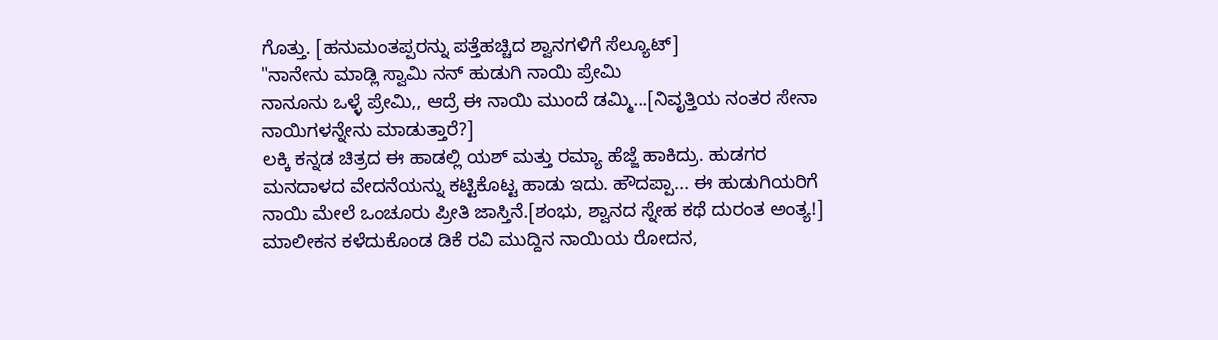ಗೊತ್ತು. [ಹನುಮಂತಪ್ಪರನ್ನು ಪತ್ತೆಹಚ್ಚಿದ ಶ್ವಾನಗಳಿಗೆ ಸೆಲ್ಯೂಟ್]
"ನಾನೇನು ಮಾಡ್ಲಿ ಸ್ವಾಮಿ ನನ್ ಹುಡುಗಿ ನಾಯಿ ಪ್ರೇಮಿ
ನಾನೂನು ಒಳ್ಳೆ ಪ್ರೇಮಿ,, ಆದ್ರೆ ಈ ನಾಯಿ ಮುಂದೆ ಡಮ್ಮಿ...[ನಿವೃತ್ತಿಯ ನಂತರ ಸೇನಾ ನಾಯಿಗಳನ್ನೇನು ಮಾಡುತ್ತಾರೆ?]
ಲಕ್ಕಿ ಕನ್ನಡ ಚಿತ್ರದ ಈ ಹಾಡಲ್ಲಿ ಯಶ್ ಮತ್ತು ರಮ್ಯಾ ಹೆಜ್ಜೆ ಹಾಕಿದ್ರು. ಹುಡಗರ ಮನದಾಳದ ವೇದನೆಯನ್ನು ಕಟ್ಟಿಕೊಟ್ಟ ಹಾಡು ಇದು. ಹೌದಪ್ಪಾ... ಈ ಹುಡುಗಿಯರಿಗೆ ನಾಯಿ ಮೇಲೆ ಒಂಚೂರು ಪ್ರೀತಿ ಜಾಸ್ತಿನೆ.[ಶಂಭು, ಶ್ವಾನದ ಸ್ನೇಹ ಕಥೆ ದುರಂತ ಅಂತ್ಯ!]
ಮಾಲೀಕನ ಕಳೆದುಕೊಂಡ ಡಿಕೆ ರವಿ ಮುದ್ದಿನ ನಾಯಿಯ ರೋದನ,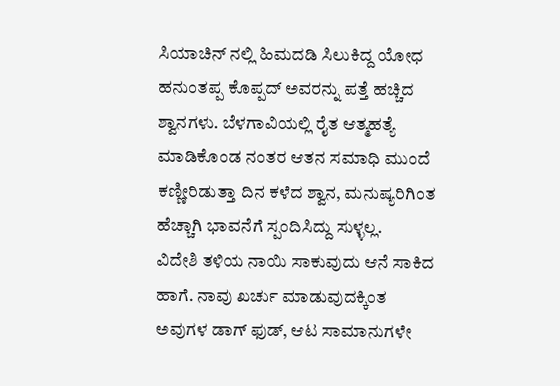ಸಿಯಾಚಿನ್ ನಲ್ಲಿ ಹಿಮದಡಿ ಸಿಲುಕಿದ್ದ ಯೋಧ ಹನುಂತಪ್ಪ ಕೊಪ್ಪದ್ ಅವರನ್ನು ಪತ್ತೆ ಹಚ್ಚಿದ ಶ್ವಾನಗಳು. ಬೆಳಗಾವಿಯಲ್ಲಿ ರೈತ ಆತ್ಮಹತ್ಯೆ ಮಾಡಿಕೊಂಡ ನಂತರ ಆತನ ಸಮಾಧಿ ಮುಂದೆ ಕಣ್ಣೀರಿಡುತ್ತಾ ದಿನ ಕಳೆದ ಶ್ವಾನ, ಮನುಷ್ಯರಿಗಿಂತ ಹೆಚ್ಚಾಗಿ ಭಾವನೆಗೆ ಸ್ಪಂದಿಸಿದ್ದು ಸುಳ್ಳಲ್ಲ.
ವಿದೇಶಿ ತಳಿಯ ನಾಯಿ ಸಾಕುವುದು ಆನೆ ಸಾಕಿದ ಹಾಗೆ. ನಾವು ಖರ್ಚು ಮಾಡುವುದಕ್ಕಿಂತ ಅವುಗಳ ಡಾಗ್ ಫುಡ್, ಆಟ ಸಾಮಾನುಗಳೇ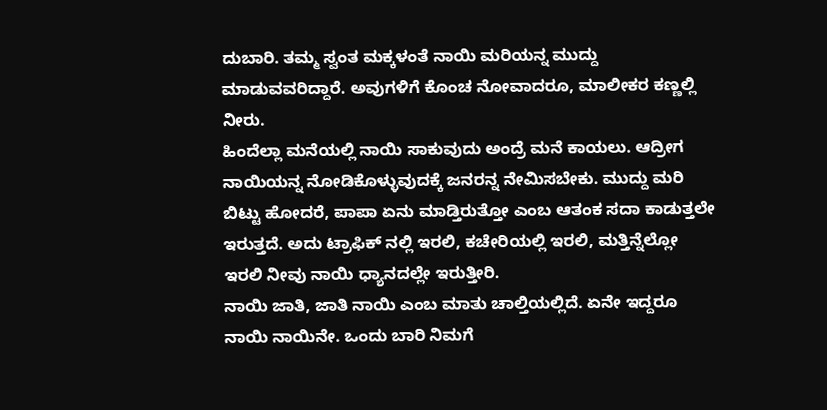ದುಬಾರಿ. ತಮ್ಮ ಸ್ವಂತ ಮಕ್ಕಳಂತೆ ನಾಯಿ ಮರಿಯನ್ನ ಮುದ್ದು ಮಾಡುವವರಿದ್ದಾರೆ. ಅವುಗಳಿಗೆ ಕೊಂಚ ನೋವಾದರೂ, ಮಾಲೀಕರ ಕಣ್ಣಲ್ಲಿ ನೀರು.
ಹಿಂದೆಲ್ಲಾ ಮನೆಯಲ್ಲಿ ನಾಯಿ ಸಾಕುವುದು ಅಂದ್ರೆ ಮನೆ ಕಾಯಲು. ಆದ್ರೀಗ ನಾಯಿಯನ್ನ ನೋಡಿಕೊಳ್ಳುವುದಕ್ಕೆ ಜನರನ್ನ ನೇಮಿಸಬೇಕು. ಮುದ್ದು ಮರಿ ಬಿಟ್ಟು ಹೋದರೆ, ಪಾಪಾ ಏನು ಮಾಡ್ತಿರುತ್ತೋ ಎಂಬ ಆತಂಕ ಸದಾ ಕಾಡುತ್ತಲೇ ಇರುತ್ತದೆ. ಅದು ಟ್ರಾಫಿಕ್ ನಲ್ಲಿ ಇರಲಿ, ಕಚೇರಿಯಲ್ಲಿ ಇರಲಿ, ಮತ್ತಿನ್ನೆಲ್ಲೋ ಇರಲಿ ನೀವು ನಾಯಿ ಧ್ಯಾನದಲ್ಲೇ ಇರುತ್ತೀರಿ.
ನಾಯಿ ಜಾತಿ, ಜಾತಿ ನಾಯಿ ಎಂಬ ಮಾತು ಚಾಲ್ತಿಯಲ್ಲಿದೆ. ಏನೇ ಇದ್ದರೂ ನಾಯಿ ನಾಯಿನೇ. ಒಂದು ಬಾರಿ ನಿಮಗೆ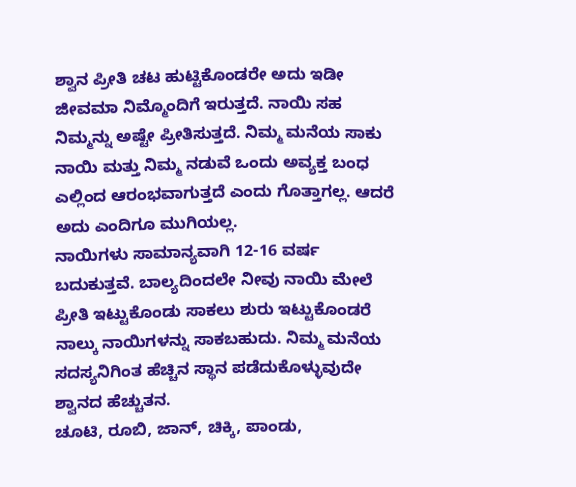ಶ್ವಾನ ಪ್ರೀತಿ ಚಟ ಹುಟ್ಟಿಕೊಂಡರೇ ಅದು ಇಡೀ ಜೀವಮಾ ನಿಮ್ಮೊಂದಿಗೆ ಇರುತ್ತದೆ. ನಾಯಿ ಸಹ ನಿಮ್ಮನ್ನು ಅಷ್ಟೇ ಪ್ರೀತಿಸುತ್ತದೆ. ನಿಮ್ಮ ಮನೆಯ ಸಾಕು ನಾಯಿ ಮತ್ತು ನಿಮ್ಮ ನಡುವೆ ಒಂದು ಅವ್ಯಕ್ತ ಬಂಧ ಎಲ್ಲಿಂದ ಆರಂಭವಾಗುತ್ತದೆ ಎಂದು ಗೊತ್ತಾಗಲ್ಲ. ಆದರೆ ಅದು ಎಂದಿಗೂ ಮುಗಿಯಲ್ಲ.
ನಾಯಿಗಳು ಸಾಮಾನ್ಯವಾಗಿ 12-16 ವರ್ಷ ಬದುಕುತ್ತವೆ. ಬಾಲ್ಯದಿಂದಲೇ ನೀವು ನಾಯಿ ಮೇಲೆ ಪ್ರೀತಿ ಇಟ್ಟುಕೊಂಡು ಸಾಕಲು ಶುರು ಇಟ್ಟುಕೊಂಡರೆ ನಾಲ್ಕು ನಾಯಿಗಳನ್ನು ಸಾಕಬಹುದು. ನಿಮ್ಮ ಮನೆಯ ಸದಸ್ಯನಿಗಿಂತ ಹೆಚ್ಚಿನ ಸ್ಥಾನ ಪಡೆದುಕೊಳ್ಳುವುದೇ ಶ್ವಾನದ ಹೆಚ್ಚುತನ.
ಚೂಟಿ, ರೂಬಿ, ಜಾನ್, ಚಿಕ್ಕಿ, ಪಾಂಡು,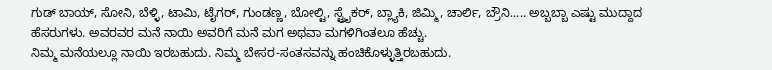ಗುಡ್ ಬಾಯ್, ಸೋನಿ, ಬೆಳ್ಳಿ, ಟಾಮಿ, ಟೈಗರ್, ಗುಂಡಣ್ಣ, ಬೋಲ್ಟಿ, ಸ್ಟ್ರೈಕರ್, ಬ್ಲ್ಯಾಕಿ, ಜಿಮ್ಮಿ, ಚಾರ್ಲಿ, ಬ್ರೌನಿ..... ಅಬ್ಬಬ್ಬಾ ಎಷ್ಟು ಮುದ್ದಾದ ಹೆಸರುಗಳು. ಅವರವರ ಮನೆ ನಾಯಿ ಅವರಿಗೆ ಮನೆ ಮಗ ಅಥವಾ ಮಗಳಿಗಿಂತಲೂ ಹೆಚ್ಚು.
ನಿಮ್ಮ ಮನೆಯಲ್ಲೂ ನಾಯಿ ಇರಬಹುದು. ನಿಮ್ಮ ಬೇಸರ-ಸಂತಸವನ್ನು ಹಂಚಿಕೊಳ್ಳುತ್ತಿರಬಹುದು.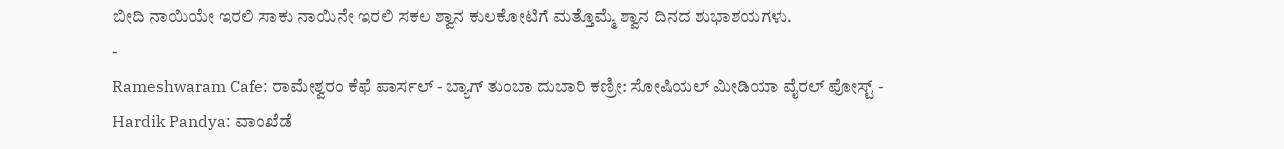ಬೀದಿ ನಾಯಿಯೇ ಇರಲಿ ಸಾಕು ನಾಯಿನೇ ಇರಲಿ ಸಕಲ ಶ್ವಾನ ಕುಲಕೋಟಿಗೆ ಮತ್ತೊಮ್ಮೆ ಶ್ವಾನ ದಿನದ ಶುಭಾಶಯಗಳು.
-
Rameshwaram Cafe: ರಾಮೇಶ್ವರಂ ಕೆಫೆ ಪಾರ್ಸಲ್ - ಬ್ಯಾಗ್ ತುಂಬಾ ದುಬಾರಿ ಕಣ್ರೀ: ಸೋಷಿಯಲ್ ಮೀಡಿಯಾ ವೈರಲ್ ಪೋಸ್ಟ್ -
Hardik Pandya: ವಾಂಖೆಡೆ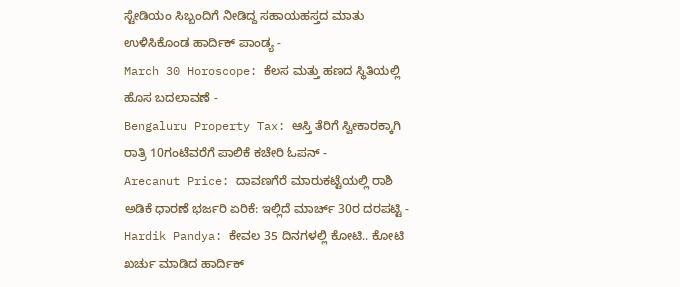ಸ್ಟೇಡಿಯಂ ಸಿಬ್ಬಂದಿಗೆ ನೀಡಿದ್ದ ಸಹಾಯಹಸ್ತದ ಮಾತು ಉಳಿಸಿಕೊಂಡ ಹಾರ್ದಿಕ್ ಪಾಂಡ್ಯ -
March 30 Horoscope: ಕೆಲಸ ಮತ್ತು ಹಣದ ಸ್ಥಿತಿಯಲ್ಲಿ ಹೊಸ ಬದಲಾವಣೆ -
Bengaluru Property Tax: ಆಸ್ತಿ ತೆರಿಗೆ ಸ್ವೀಕಾರಕ್ಕಾಗಿ ರಾತ್ರಿ 10ಗಂಟೆವರೆಗೆ ಪಾಲಿಕೆ ಕಚೇರಿ ಓಪನ್ -
Arecanut Price: ದಾವಣಗೆರೆ ಮಾರುಕಟ್ಟೆಯಲ್ಲಿ ರಾಶಿ ಅಡಿಕೆ ಧಾರಣೆ ಭರ್ಜರಿ ಏರಿಕೆ: ಇಲ್ಲಿದೆ ಮಾರ್ಚ್ 30ರ ದರಪಟ್ಟಿ -
Hardik Pandya: ಕೇವಲ 35 ದಿನಗಳಲ್ಲಿ ಕೋಟಿ.. ಕೋಟಿ ಖರ್ಚು ಮಾಡಿದ ಹಾರ್ದಿಕ್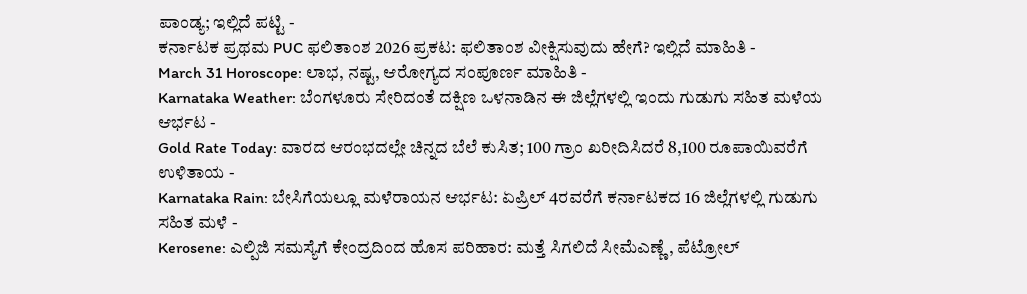ಪಾಂಡ್ಯ; ಇಲ್ಲಿದೆ ಪಟ್ಟಿ -
ಕರ್ನಾಟಕ ಪ್ರಥಮ PUC ಫಲಿತಾಂಶ 2026 ಪ್ರಕಟ: ಫಲಿತಾಂಶ ವೀಕ್ಷಿಸುವುದು ಹೇಗೆ? ಇಲ್ಲಿದೆ ಮಾಹಿತಿ -
March 31 Horoscope: ಲಾಭ, ನಷ್ಟ, ಆರೋಗ್ಯದ ಸಂಪೂರ್ಣ ಮಾಹಿತಿ -
Karnataka Weather: ಬೆಂಗಳೂರು ಸೇರಿದಂತೆ ದಕ್ಷಿಣ ಒಳನಾಡಿನ ಈ ಜಿಲ್ಲೆಗಳಲ್ಲಿ ಇಂದು ಗುಡುಗು ಸಹಿತ ಮಳೆಯ ಆರ್ಭಟ -
Gold Rate Today: ವಾರದ ಆರಂಭದಲ್ಲೇ ಚಿನ್ನದ ಬೆಲೆ ಕುಸಿತ; 100 ಗ್ರಾಂ ಖರೀದಿಸಿದರೆ 8,100 ರೂಪಾಯಿವರೆಗೆ ಉಳಿತಾಯ -
Karnataka Rain: ಬೇಸಿಗೆಯಲ್ಲೂ ಮಳೆರಾಯನ ಆರ್ಭಟ: ಏಪ್ರಿಲ್ 4ರವರೆಗೆ ಕರ್ನಾಟಕದ 16 ಜಿಲ್ಲೆಗಳಲ್ಲಿ ಗುಡುಗು ಸಹಿತ ಮಳೆ -
Kerosene: ಎಲ್ಪಿಜಿ ಸಮಸ್ಯೆಗೆ ಕೇಂದ್ರದಿಂದ ಹೊಸ ಪರಿಹಾರ: ಮತ್ತೆ ಸಿಗಲಿದೆ ಸೀಮೆಎಣ್ಣೆ, ಪೆಟ್ರೋಲ್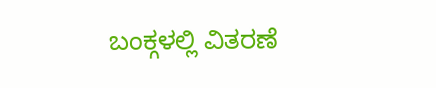ಬಂಕ್ಗಳಲ್ಲಿ ವಿತರಣೆ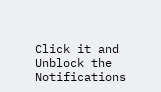Click it and Unblock the Notifications